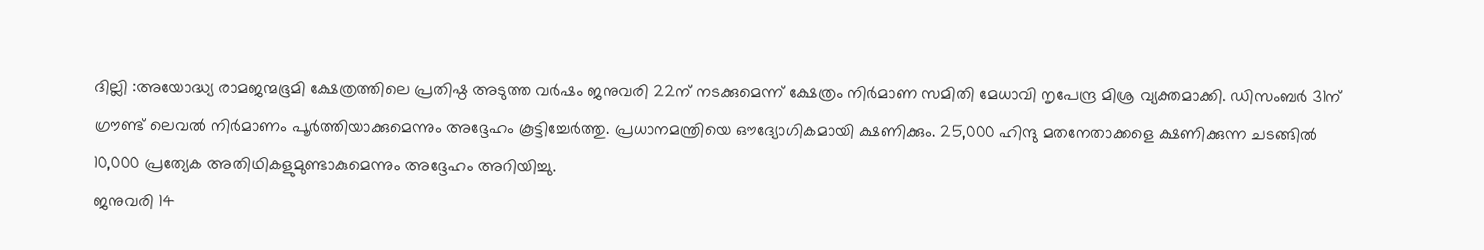ദില്ലി :അയോദ്ധ്യ രാമജന്മഭൂമി ക്ഷേത്രത്തിലെ പ്രതിഷ്ഠ അടുത്ത വർഷം ജനുവരി 22ന് നടക്കുമെന്ന് ക്ഷേത്രം നിർമാണ സമിതി മേധാവി നൃപേന്ദ്ര മിശ്ര വ്യക്തമാക്കി. ഡിസംബർ 31ന് ഗ്രൗണ്ട് ലെവൽ നിർമാണം പൂർത്തിയാക്കുമെന്നും അദ്ദേഹം കൂട്ടിച്ചേർത്തു. പ്രധാനമന്ത്രിയെ ഔദ്യോഗികമായി ക്ഷണിക്കും. 25,000 ഹിന്ദു മതനേതാക്കളെ ക്ഷണിക്കുന്ന ചടങ്ങിൽ 10,000 പ്രത്യേക അതിഥികളുമുണ്ടാകുമെന്നും അദ്ദേഹം അറിയിച്ചു.
ജനുവരി 14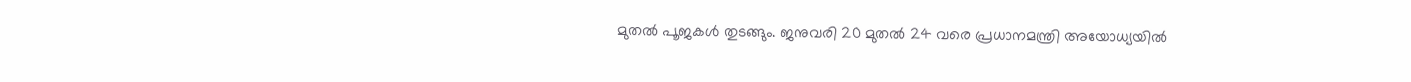മുതൽ പൂജകൾ തുടങ്ങും. ജനുവരി 20 മുതൽ 24 വരെ പ്രധാനമന്ത്രി അയോധ്യയിൽ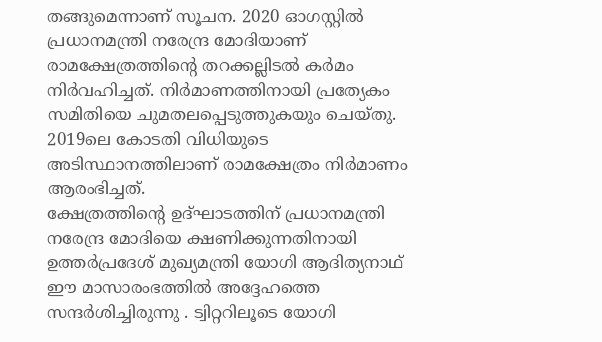തങ്ങുമെന്നാണ് സൂചന. 2020 ഓഗസ്റ്റിൽ പ്രധാനമന്ത്രി നരേന്ദ്ര മോദിയാണ് രാമക്ഷേത്രത്തിന്റെ തറക്കല്ലിടൽ കർമം നിർവഹിച്ചത്. നിർമാണത്തിനായി പ്രത്യേകം സമിതിയെ ചുമതലപ്പെടുത്തുകയും ചെയ്തു. 2019ലെ കോടതി വിധിയുടെ അടിസ്ഥാനത്തിലാണ് രാമക്ഷേത്രം നിർമാണം ആരംഭിച്ചത്.
ക്ഷേത്രത്തിന്റെ ഉദ്ഘാടത്തിന് പ്രധാനമന്ത്രി നരേന്ദ്ര മോദിയെ ക്ഷണിക്കുന്നതിനായി ഉത്തർപ്രദേശ് മുഖ്യമന്ത്രി യോഗി ആദിത്യനാഥ് ഈ മാസാരംഭത്തിൽ അദ്ദേഹത്തെ സന്ദർശിച്ചിരുന്നു . ട്വിറ്ററിലൂടെ യോഗി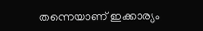തന്നെയാണ് ഇക്കാര്യം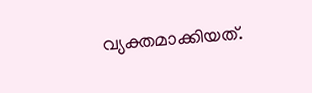വ്യക്തമാക്കിയത്.